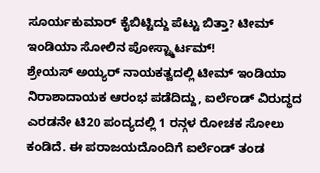ಸೂರ್ಯಕುಮಾರ್ ಕೈಬಿಟ್ಟಿದ್ದು ಪೆಟ್ಟು ಬಿತ್ತಾ? ಟೀಮ್ ಇಂಡಿಯಾ ಸೋಲಿನ ಪೋಸ್ಟ್ಮಾರ್ಟಮ್!
ಶ್ರೇಯಸ್ ಅಯ್ಯರ್ ನಾಯಕತ್ವದಲ್ಲಿ ಟೀಮ್ ಇಂಡಿಯಾ ನಿರಾಶಾದಾಯಕ ಆರಂಭ ಪಡೆದಿದ್ದು, ಐರ್ಲೆಂಡ್ ವಿರುದ್ಧದ ಎರಡನೇ ಟಿ20 ಪಂದ್ಯದಲ್ಲಿ 1 ರನ್ಗಳ ರೋಚಕ ಸೋಲು ಕಂಡಿದೆ. ಈ ಪರಾಜಯದೊಂದಿಗೆ ಐರ್ಲೆಂಡ್ ತಂಡ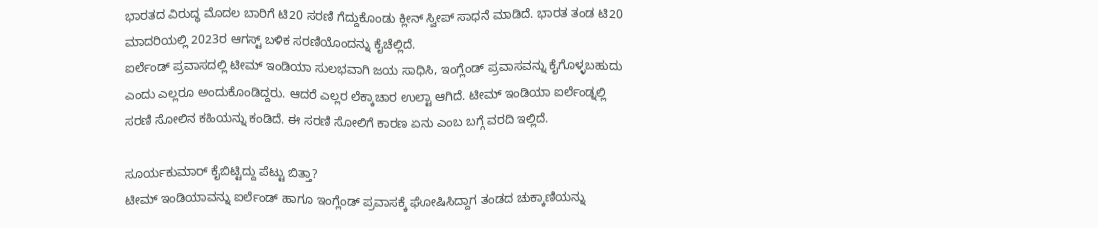ಭಾರತದ ವಿರುದ್ಧ ಮೊದಲ ಬಾರಿಗೆ ಟಿ20 ಸರಣಿ ಗೆದ್ದುಕೊಂಡು ಕ್ಲೀನ್ ಸ್ವೀಪ್ ಸಾಧನೆ ಮಾಡಿದೆ. ಭಾರತ ತಂಡ ಟಿ20 ಮಾದರಿಯಲ್ಲಿ 2023ರ ಆಗಸ್ಟ್ ಬಳಿಕ ಸರಣಿಯೊಂದನ್ನು ಕೈಚೆಲ್ಲಿದೆ.
ಐರ್ಲೆಂಡ್ ಪ್ರವಾಸದಲ್ಲಿ ಟೀಮ್ ಇಂಡಿಯಾ ಸುಲಭವಾಗಿ ಜಯ ಸಾಧಿಸಿ, ಇಂಗ್ಲೆಂಡ್ ಪ್ರವಾಸವನ್ನು ಕೈಗೊಳ್ಳಬಹುದು ಎಂದು ಎಲ್ಲರೂ ಅಂದುಕೊಂಡಿದ್ದರು. ಆದರೆ ಎಲ್ಲರ ಲೆಕ್ಕಾಚಾರ ಉಲ್ಟಾ ಆಗಿದೆ. ಟೀಮ್ ಇಂಡಿಯಾ ಐರ್ಲೆಂಡ್ನಲ್ಲಿ ಸರಣಿ ಸೋಲಿನ ಕಹಿಯನ್ನು ಕಂಡಿದೆ. ಈ ಸರಣಿ ಸೋಲಿಗೆ ಕಾರಣ ಏನು ಎಂಬ ಬಗ್ಗೆ ವರದಿ ಇಲ್ಲಿದೆ.

ಸೂರ್ಯಕುಮಾರ್ ಕೈಬಿಟ್ಟಿದ್ದು ಪೆಟ್ಟು ಬಿತ್ತಾ?
ಟೀಮ್ ಇಂಡಿಯಾವನ್ನು ಐರ್ಲೆಂಡ್ ಹಾಗೂ ಇಂಗ್ಲೆಂಡ್ ಪ್ರವಾಸಕ್ಕೆ ಘೋಷಿಸಿದ್ದಾಗ ತಂಡದ ಚುಕ್ಕಾಣಿಯನ್ನು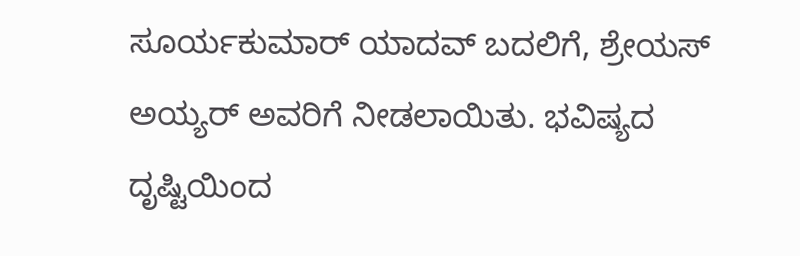ಸೂರ್ಯಕುಮಾರ್ ಯಾದವ್ ಬದಲಿಗೆ, ಶ್ರೇಯಸ್ ಅಯ್ಯರ್ ಅವರಿಗೆ ನೀಡಲಾಯಿತು. ಭವಿಷ್ಯದ ದೃಷ್ಟಿಯಿಂದ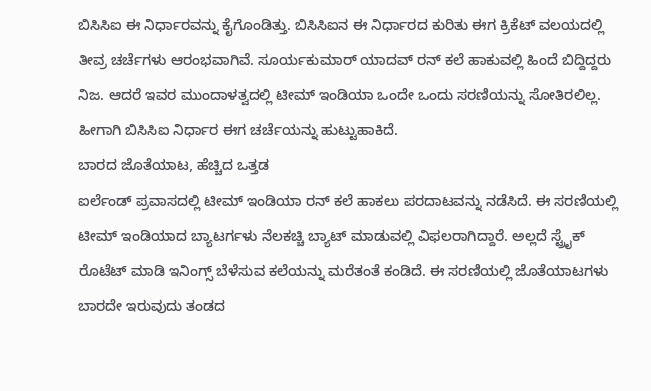ಬಿಸಿಸಿಐ ಈ ನಿರ್ಧಾರವನ್ನು ಕೈಗೊಂಡಿತ್ತು. ಬಿಸಿಸಿಐನ ಈ ನಿರ್ಧಾರದ ಕುರಿತು ಈಗ ಕ್ರಿಕೆಟ್ ವಲಯದಲ್ಲಿ ತೀವ್ರ ಚರ್ಚೆಗಳು ಆರಂಭವಾಗಿವೆ. ಸೂರ್ಯಕುಮಾರ್ ಯಾದವ್ ರನ್ ಕಲೆ ಹಾಕುವಲ್ಲಿ ಹಿಂದೆ ಬಿದ್ದಿದ್ದರು ನಿಜ. ಆದರೆ ಇವರ ಮುಂದಾಳತ್ವದಲ್ಲಿ ಟೀಮ್ ಇಂಡಿಯಾ ಒಂದೇ ಒಂದು ಸರಣಿಯನ್ನು ಸೋತಿರಲಿಲ್ಲ. ಹೀಗಾಗಿ ಬಿಸಿಸಿಐ ನಿರ್ಧಾರ ಈಗ ಚರ್ಚೆಯನ್ನು ಹುಟ್ಟುಹಾಕಿದೆ.
ಬಾರದ ಜೊತೆಯಾಟ, ಹೆಚ್ಚಿದ ಒತ್ತಡ
ಐರ್ಲೆಂಡ್ ಪ್ರವಾಸದಲ್ಲಿ ಟೀಮ್ ಇಂಡಿಯಾ ರನ್ ಕಲೆ ಹಾಕಲು ಪರದಾಟವನ್ನು ನಡೆಸಿದೆ. ಈ ಸರಣಿಯಲ್ಲಿ ಟೀಮ್ ಇಂಡಿಯಾದ ಬ್ಯಾಟರ್ಗಳು ನೆಲಕಚ್ಚಿ ಬ್ಯಾಟ್ ಮಾಡುವಲ್ಲಿ ವಿಫಲರಾಗಿದ್ದಾರೆ. ಅಲ್ಲದೆ ಸ್ಟ್ರೈಕ್ ರೊಟೆಟ್ ಮಾಡಿ ಇನಿಂಗ್ಸ್ ಬೆಳೆಸುವ ಕಲೆಯನ್ನು ಮರೆತಂತೆ ಕಂಡಿದೆ. ಈ ಸರಣಿಯಲ್ಲಿ ಜೊತೆಯಾಟಗಳು ಬಾರದೇ ಇರುವುದು ತಂಡದ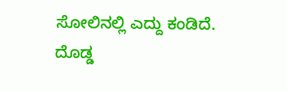ಸೋಲಿನಲ್ಲಿ ಎದ್ದು ಕಂಡಿದೆ.
ದೊಡ್ಡ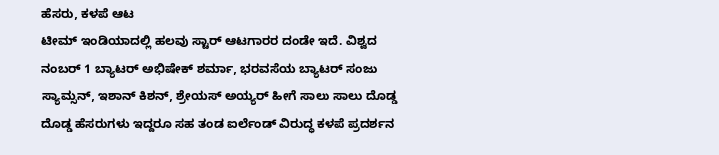ಹೆಸರು, ಕಳಪೆ ಆಟ
ಟೀಮ್ ಇಂಡಿಯಾದಲ್ಲಿ ಹಲವು ಸ್ಟಾರ್ ಆಟಗಾರರ ದಂಡೇ ಇದೆ. ವಿಶ್ವದ ನಂಬರ್ 1 ಬ್ಯಾಟರ್ ಅಭಿಷೇಕ್ ಶರ್ಮಾ, ಭರವಸೆಯ ಬ್ಯಾಟರ್ ಸಂಜು ಸ್ಯಾಮ್ಸನ್, ಇಶಾನ್ ಕಿಶನ್, ಶ್ರೇಯಸ್ ಅಯ್ಯರ್ ಹೀಗೆ ಸಾಲು ಸಾಲು ದೊಡ್ಡ ದೊಡ್ಡ ಹೆಸರುಗಳು ಇದ್ದರೂ ಸಹ ತಂಡ ಐರ್ಲೆಂಡ್ ವಿರುದ್ಧ ಕಳಪೆ ಪ್ರದರ್ಶನ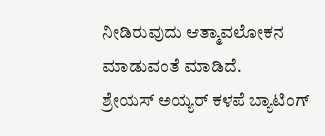ನೀಡಿರುವುದು ಆತ್ಮಾವಲೋಕನ ಮಾಡುವಂತೆ ಮಾಡಿದೆ.
ಶ್ರೇಯಸ್ ಅಯ್ಯರ್ ಕಳಪೆ ಬ್ಯಾಟಿಂಗ್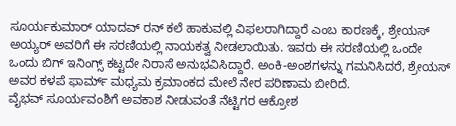ಸೂರ್ಯಕುಮಾರ್ ಯಾದವ್ ರನ್ ಕಲೆ ಹಾಕುವಲ್ಲಿ ವಿಫಲರಾಗಿದ್ದಾರೆ ಎಂಬ ಕಾರಣಕ್ಕೆ, ಶ್ರೇಯಸ್ ಅಯ್ಯರ್ ಅವರಿಗೆ ಈ ಸರಣಿಯಲ್ಲಿ ನಾಯಕತ್ವ ನೀಡಲಾಯಿತು. ಇವರು ಈ ಸರಣಿಯಲ್ಲಿ ಒಂದೇ ಒಂದು ಬಿಗ್ ಇನಿಂಗ್ಸ್ ಕಟ್ಟದೇ ನಿರಾಸೆ ಅನುಭವಿಸಿದ್ದಾರೆ. ಅಂಕಿ-ಅಂಶಗಳನ್ನು ಗಮನಿಸಿದರೆ, ಶ್ರೇಯಸ್ ಅವರ ಕಳಪೆ ಫಾರ್ಮ್ ಮಧ್ಯಮ ಕ್ರಮಾಂಕದ ಮೇಲೆ ನೇರ ಪರಿಣಾಮ ಬೀರಿದೆ.
ವೈಭವ್ ಸೂರ್ಯವಂಶಿಗೆ ಅವಕಾಶ ನೀಡುವಂತೆ ನೆಟ್ಟಿಗರ ಆಕ್ರೋಶ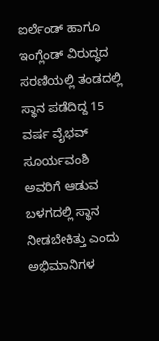ಐರ್ಲೆಂಡ್ ಹಾಗೂ ಇಂಗ್ಲೆಂಡ್ ವಿರುದ್ಧದ ಸರಣಿಯಲ್ಲಿ ತಂಡದಲ್ಲಿ ಸ್ಥಾನ ಪಡೆದಿದ್ದ 15 ವರ್ಷ ವೈಭವ್ ಸೂರ್ಯವಂಶಿ ಅವರಿಗೆ ಆಡುವ ಬಳಗದಲ್ಲಿ ಸ್ಥಾನ ನೀಡಬೇಕಿತ್ತು ಎಂದು ಅಭಿಮಾನಿಗಳ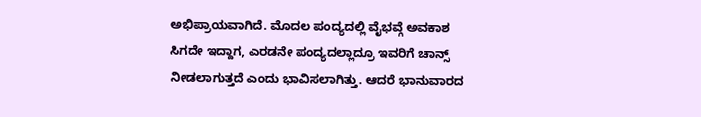ಅಭಿಪ್ರಾಯವಾಗಿದೆ. ಮೊದಲ ಪಂದ್ಯದಲ್ಲಿ ವೈಭವ್ಗೆ ಅವಕಾಶ ಸಿಗದೇ ಇದ್ದಾಗ, ಎರಡನೇ ಪಂದ್ಯದಲ್ಲಾದ್ರೂ ಇವರಿಗೆ ಚಾನ್ಸ್ ನೀಡಲಾಗುತ್ತದೆ ಎಂದು ಭಾವಿಸಲಾಗಿತ್ತು. ಆದರೆ ಭಾನುವಾರದ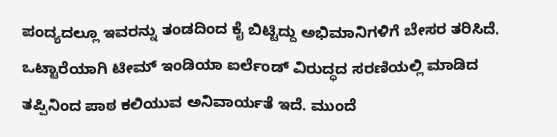ಪಂದ್ಯದಲ್ಲೂ ಇವರನ್ನು ತಂಡದಿಂದ ಕೈ ಬಿಟ್ಟಿದ್ದು ಅಭಿಮಾನಿಗಳಿಗೆ ಬೇಸರ ತರಿಸಿದೆ.
ಒಟ್ಟಾರೆಯಾಗಿ ಟೀಮ್ ಇಂಡಿಯಾ ಐರ್ಲೆಂಡ್ ವಿರುದ್ಧದ ಸರಣಿಯಲ್ಲಿ ಮಾಡಿದ ತಪ್ಪಿನಿಂದ ಪಾಠ ಕಲಿಯುವ ಅನಿವಾರ್ಯತೆ ಇದೆ. ಮುಂದೆ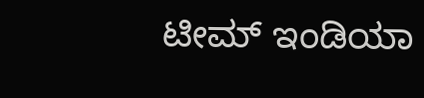ಟೀಮ್ ಇಂಡಿಯಾ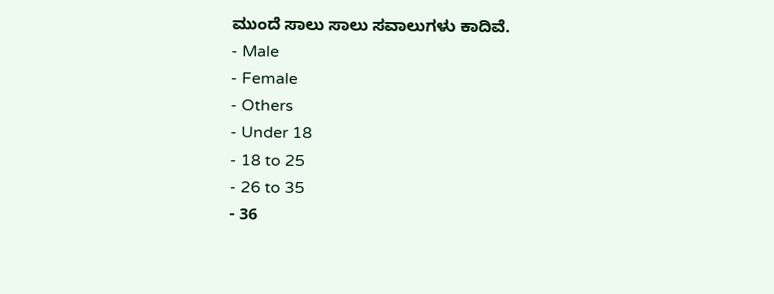ಮುಂದೆ ಸಾಲು ಸಾಲು ಸವಾಲುಗಳು ಕಾದಿವೆ.
- Male
- Female
- Others
- Under 18
- 18 to 25
- 26 to 35
- 36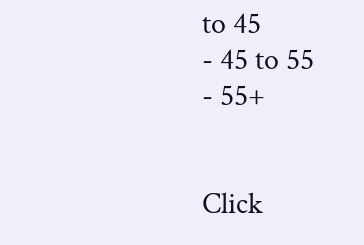to 45
- 45 to 55
- 55+


Click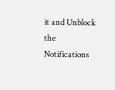it and Unblock the Notifications